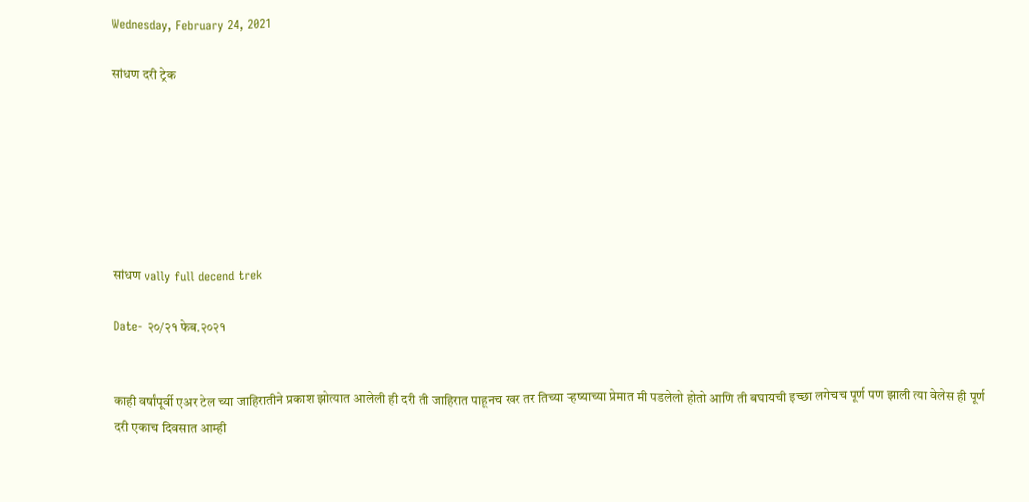Wednesday, February 24, 2021

सांधण दरी ट्रेक







सांधण vally full decend trek

Date- २०/२१ फेब.२०२१


काही वर्षांपूर्वी एअर टेल च्या जाहिरातीने प्रकाश झोत्यात आलेली ही दरी ती जाहिरात पाहूनच खर तर तिच्या ऱ्हष्याच्या प्रेमात मी पडलेलो होतो आणि ती बघायची इच्छा लगेचच पूर्ण पण झाली त्या वेलेस ही पूर्ण दरी एकाच दिवसात आम्ही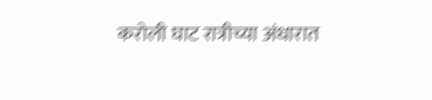करोली घाट रात्रीच्या अंधारात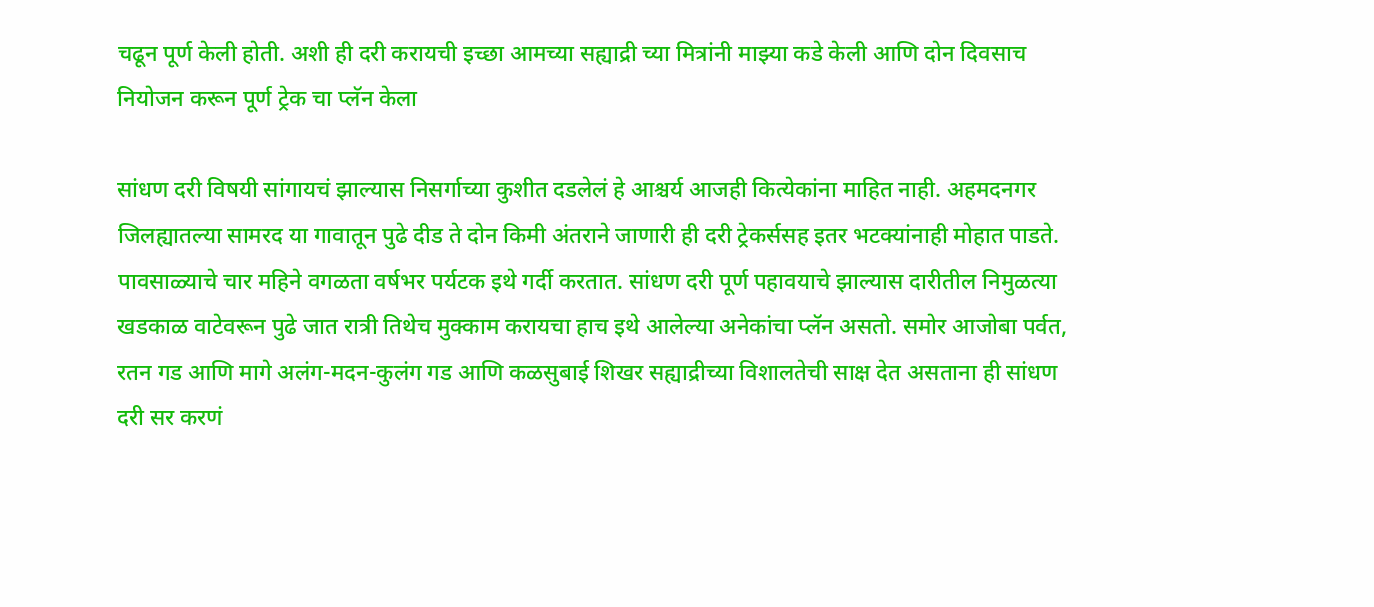चढून पूर्ण केली होती. अशी ही दरी करायची इच्छा आमच्या सह्याद्री च्या मित्रांनी माझ्या कडे केली आणि दोन दिवसाच नियोजन करून पूर्ण ट्रेक चा प्लॅन केला

सांधण दरी विषयी सांगायचं झाल्यास निसर्गाच्या कुशीत दडलेलं हे आश्चर्य आजही कित्येकांना माहित नाही. अहमदनगर जिलह्यातल्या सामरद या गावातून पुढे दीड ते दोन किमी अंतराने जाणारी ही दरी ट्रेकर्ससह इतर भटक्यांनाही मोहात पाडते. पावसाळ्याचे चार महिने वगळता वर्षभर पर्यटक इथे गर्दी करतात. सांधण दरी पूर्ण पहावयाचे झाल्यास दारीतील निमुळत्या खडकाळ वाटेवरून पुढे जात रात्री तिथेच मुक्काम करायचा हाच इथे आलेल्या अनेकांचा प्लॅन असतो. समोर आजोबा पर्वत, रतन गड आणि मागे अलंग-मदन-कुलंग गड आणि कळसुबाई शिखर सह्याद्रीच्या विशालतेची साक्ष देत असताना ही सांधण दरी सर करणं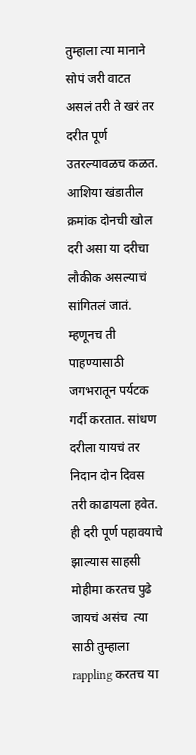तुम्हाला त्या मानाने सोपं जरी वाटत असलं तरी ते खरं तर दरीत पूर्ण उतरल्यावळच कळत. आशिया खंडातील क्रमांक दोनची खोल दरी असा या दरीचा लौकीक असल्याचं सांगितलं जातं. म्हणूनच ती पाहण्यासाठी जगभरातून पर्यटक गर्दी करतात. सांधण दरीला यायचं तर निदान दोन दिवस तरी काढायला हवेत. ही दरी पूर्ण पहावयाचे झाल्यास साहसी मोहीमा करतच पुढे जायचं असंच  त्या साठी तुम्हाला rappling करतच या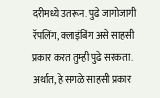दरीमध्ये उतरून. पुढे जागोजागी रॅपलिंग, क्लाइंबिंग असे साहसी प्रकार करत तुम्ही पुढे सरकता. अर्थात, हे सगळे साहसी प्रकार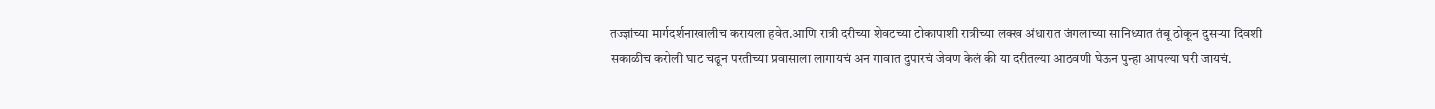तज्‍ज्ञांच्या मार्गदर्शनाखालीच करायला हवेत.आणि रात्री दरीच्या शेवटच्या टोकापाशी रात्रीच्या लक्ख अंधारात जंगलाच्या सानिध्यात तंबू ठोकून दुसऱ्या दिवशी सकाळीच करोली घाट चढून परतीच्या प्रवासाला लागायचं अन गावात दुपारचं जेवण केलं की या दरीतल्या आठवणी घेऊन पुन्हा आपल्या घरी जायचं.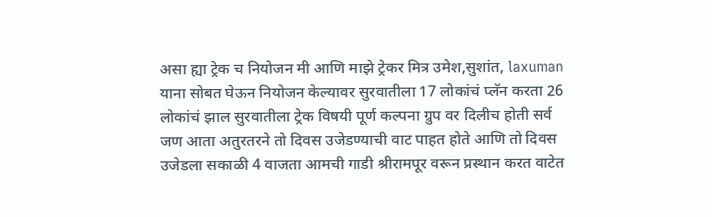असा ह्या ट्रेक च नियोजन मी आणि माझे ट्रेकर मित्र उमेश,सुशांत, laxuman याना सोबत घेऊन नियोजन केल्यावर सुरवातीला 17 लोकांचं प्लॅन करता 26 लोकांचं झाल सुरवातीला ट्रेक विषयी पूर्ण कल्पना ग्रुप वर दिलीच होती सर्व जण आता अतुरतरने तो दिवस उजेडण्याची वाट पाहत होते आणि तो दिवस उजेडला सकाळी 4 वाजता आमची गाडी श्रीरामपूर वरून प्रस्थान करत वाटेत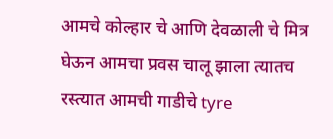आमचे कोल्हार चे आणि देवळाली चे मित्र घेऊन आमचा प्रवस चालू झाला त्यातच रस्त्यात आमची गाडीचे tyre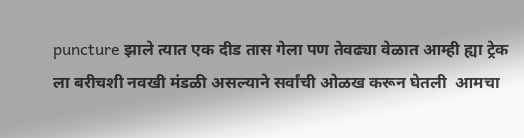puncture झाले त्यात एक दीड तास गेला पण तेवढ्या वेळात आम्ही ह्या ट्रेक ला बरीचशी नवखी मंडळी असल्याने सर्वांची ओळख करून घेतली  आमचा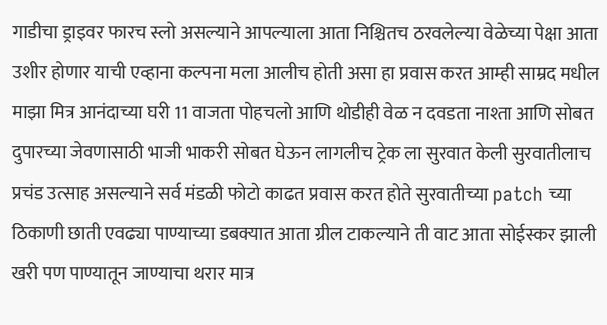गाडीचा ड्राइवर फारच स्लो असल्याने आपल्याला आता निश्चितच ठरवलेल्या वेळेच्या पेक्षा आता उशीर होणार याची एव्हाना कल्पना मला आलीच होती असा हा प्रवास करत आम्ही साम्रद मधील माझा मित्र आनंदाच्या घरी 11 वाजता पोहचलो आणि थोडीही वेळ न दवडता नाश्ता आणि सोबत दुपारच्या जेवणासाठी भाजी भाकरी सोबत घेऊन लागलीच ट्रेक ला सुरवात केली सुरवातीलाच प्रचंड उत्साह असल्याने सर्व मंडळी फोटो काढत प्रवास करत होते सुरवातीच्या patch च्या ठिकाणी छाती एवढ्या पाण्याच्या डबक्यात आता ग्रील टाकल्याने ती वाट आता सोईस्कर झाली खरी पण पाण्यातून जाण्याचा थरार मात्र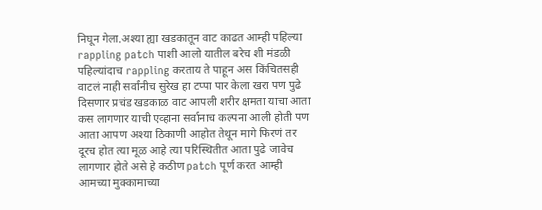निघून गेला.अश्या ह्या खडकातून वाट काढत आम्ही पहिल्या rappling patch पाशी आलो यातील बरेच शी मंडळी पहिल्यांदाच rappling करताय ते पाहून अस किंचितसही वाटलं नाही सर्वांनीच सुरेख हा टप्पा पार केला खरा पण पुढे दिसणार प्रचंड खडकाळ वाट आपली शरीर क्षमता याचा आता कस लागणार याची एव्हाना सर्वानाच कल्पना आली होती पण आता आपण अश्या ठिकाणी आहोत तेथून मागे फिरणं तर दूरच होत त्या मूळ आहे त्या परिस्थितीत आता पुढे जावेच लागणार होते असे हे कठीण patch पूर्ण करत आम्ही आमच्या मुक्कामाच्या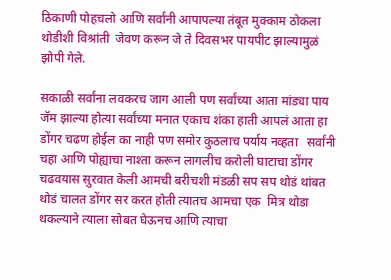ठिकाणी पोहचलो आणि सर्वांनी आपापल्या तंबूत मुक्काम ठोकला थोडीशी विश्रांती  जेवण करून जे ते दिवसभर पायपीट झाल्यामुळं झोपी गेले.

सकाळी सर्वांना लवकरच जाग आली पण सर्वांच्या आता मांड्या पाय जॅम झाल्या होत्या सर्वांच्या मनात एकाच शंका हाती आपलं आता हा डोंगर चढण होईल का नाही पण समोर कुठलाच पर्याय नव्हता   सर्वांनी  चहा आणि पोह्याचा नाश्ता करून लागलीच करोली घाटाचा डोंगर चढवयास सुरवात केली आमची बरीचशी मंडळी सप सप थोडं थांबत थोडं चालत डोंगर सर करत होती त्यातच आमचा एक  मित्र थोडा थकल्याने त्याला सोबत घेऊनच आणि त्याचा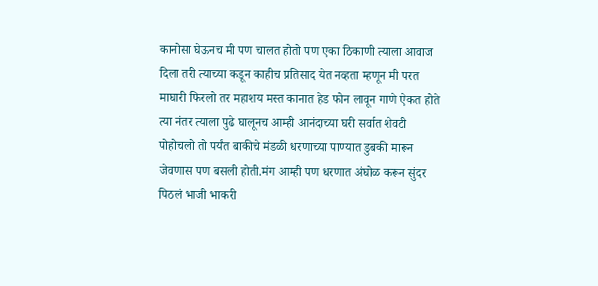कानोसा घेऊनच मी पण चालत होतो पण एका ठिकाणी त्याला आवाज दिला तरी त्याच्या कडून काहीच प्रतिसाद येत नव्हता म्हणून मी परत माघारी फिरलो तर महाशय मस्त कानात हेड फोन लावून गाणे ऐकत होते त्या नंतर त्याला पुढे घालूनच आम्ही आनंदाच्या घरी सर्वात शेवटी  पोहोचलो तो पर्यंत बाकीचे मंडळी धरणाच्या पाण्यात डुबकी मारून जेवणास पण बसली होती.मंग आम्ही पण धरणात अंघोळ करून सुंदर पिठलं भाजी भाकरी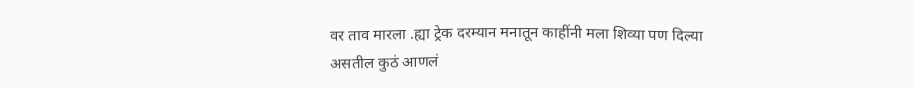वर ताव मारला .ह्या ट्रेक दरम्यान मनातून काहींनी मला शिव्या पण दिल्या असतील कुठं आणलं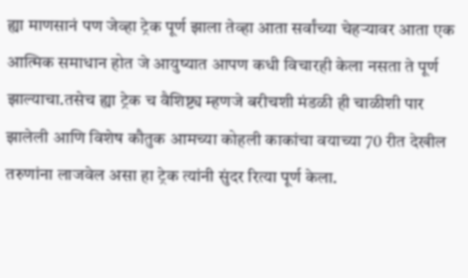ह्या माणसानं पण जेव्हा ट्रेक पूर्ण झाला तेव्हा आता सर्वांच्या चेहऱ्यावर आता एक आत्मिक समाधान होत जे आयुष्यात आपण कधी विचारही केला नसता ते पूर्ण झाल्याचा.तसेच ह्या ट्रेक च वैशिष्ट्य म्हणजे बरीचशी मंडळी ही चाळीशी पार झालेली आणि विशेष कौतुक आमच्या कोहली काकांचा वयाच्या 70 रीत देखील तरुणांना लाजवेल असा हा ट्रेक त्यांनी सुंदर रित्या पूर्ण केला.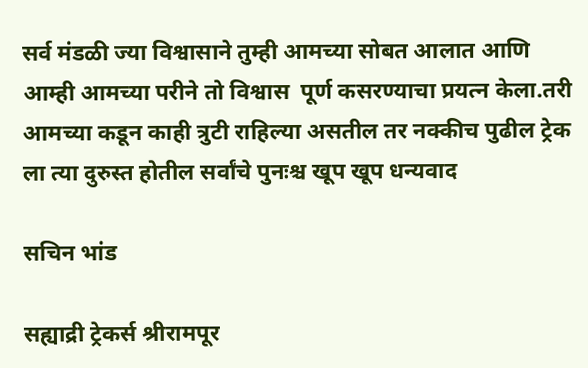सर्व मंडळी ज्या विश्वासाने तुम्ही आमच्या सोबत आलात आणि आम्ही आमच्या परीने तो विश्वास  पूर्ण कसरण्याचा प्रयत्न केला.तरी आमच्या कडून काही त्रुटी राहिल्या असतील तर नक्कीच पुढील ट्रेक ला त्या दुरुस्त होतील सर्वांचे पुनःश्च खूप खूप धन्यवाद

सचिन भांड

सह्याद्री ट्रेकर्स श्रीरामपूर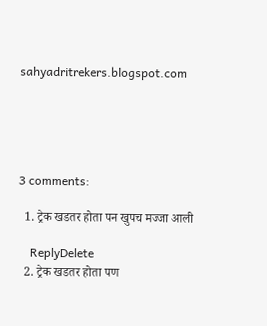sahyadritrekers.blogspot.com





3 comments:

  1. ट्रेक खडतर होता पन खुपच मज्जा आली

    ReplyDelete
  2. ट्रेक खडतर होता पण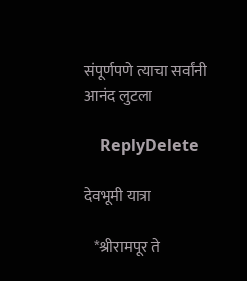संपूर्णपणे त्याचा सर्वांनी आनंद लुटला

    ReplyDelete

देवभूमी यात्रा

   *श्रीरामपूर ते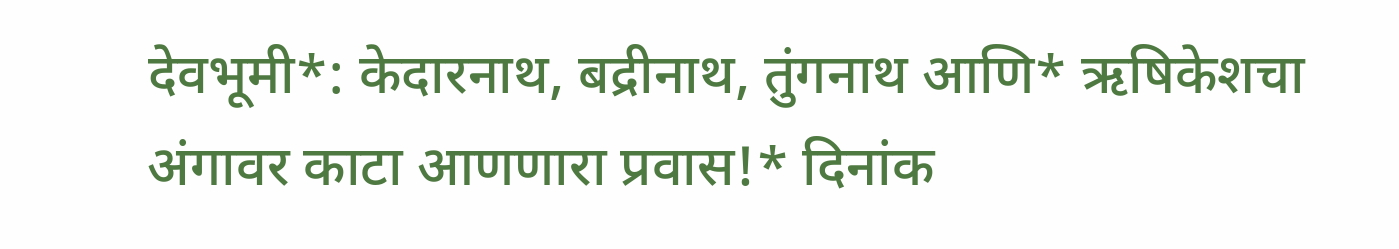देवभूमी*: केदारनाथ, बद्रीनाथ, तुंगनाथ आणि* ऋषिकेशचा अंगावर काटा आणणारा प्रवास!* दिनांक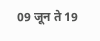09 जून ते 19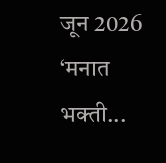जून 2026 ‘मनात भक्ती...